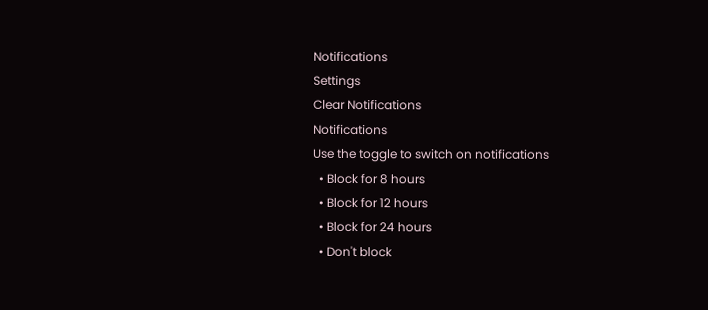Notifications
Settings
Clear Notifications
Notifications
Use the toggle to switch on notifications
  • Block for 8 hours
  • Block for 12 hours
  • Block for 24 hours
  • Don't block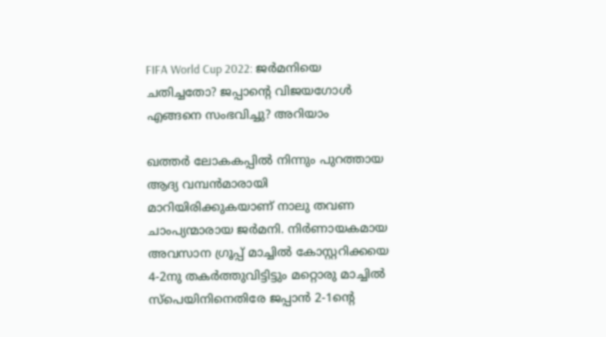FIFA World Cup 2022: ജര്‍മനിയെ ചതിച്ചതോ? ജപ്പാന്റെ വിജയഗോള്‍ എങ്ങനെ സംഭവിച്ചു? അറിയാം

ഖത്തര്‍ ലോകകപ്പില്‍ നിന്നും പുറത്തായ ആദ്യ വമ്പന്‍മാരായി മാറിയിരിക്കുകയാണ് നാലു തവണ ചാംപ്യന്മാരായ ജര്‍മനി. നിര്‍ണായകമായ അവസാന ഗ്രൂപ്പ് മാച്ചില്‍ കോസ്റ്ററിക്കയെ 4-2നു തകര്‍ത്തുവിട്ടിട്ടും മറ്റൊരു മാച്ചില്‍ സ്‌പെയിനിനെതിരേ ജപ്പാന്‍ 2-1ന്റെ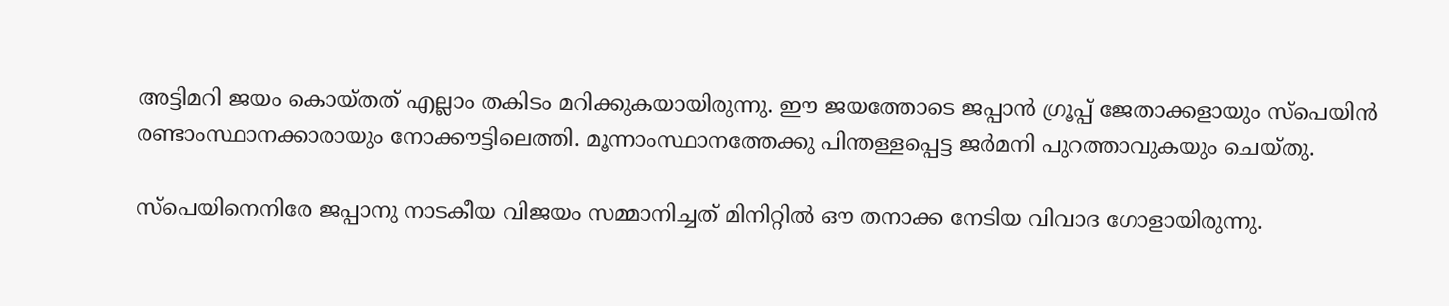അട്ടിമറി ജയം കൊയ്തത് എല്ലാം തകിടം മറിക്കുകയായിരുന്നു. ഈ ജയത്തോടെ ജപ്പാന്‍ ഗ്രൂപ്പ് ജേതാക്കളായും സ്‌പെയിന്‍ രണ്ടാംസ്ഥാനക്കാരായും നോക്കൗട്ടിലെത്തി. മൂന്നാംസ്ഥാനത്തേക്കു പിന്തള്ളപ്പെട്ട ജര്‍മനി പുറത്താവുകയും ചെയ്തു.

സ്‌പെയിനെനിരേ ജപ്പാനു നാടകീയ വിജയം സമ്മാനിച്ചത് മിനിറ്റില്‍ ഔ തനാക്ക നേടിയ വിവാദ ഗോളായിരുന്നു.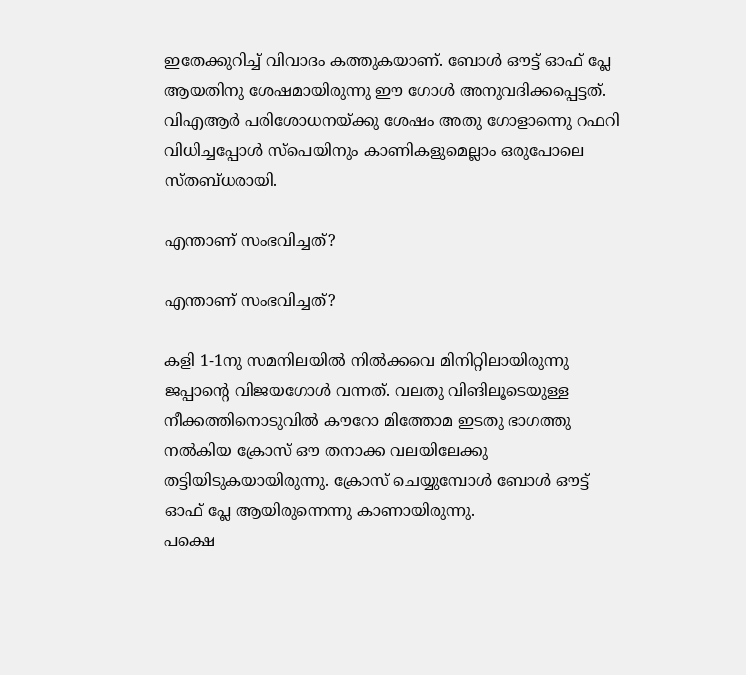ഇതേക്കുറിച്ച് വിവാദം കത്തുകയാണ്. ബോള്‍ ഔട്ട് ഓഫ് പ്ലേ ആയതിനു ശേഷമായിരുന്നു ഈ ഗോള്‍ അനുവദിക്കപ്പെട്ടത്. വിഎആര്‍ പരിശോധനയ്ക്കു ശേഷം അതു ഗോളാന്നെു റഫറി വിധിച്ചപ്പോള്‍ സ്‌പെയിനും കാണികളുമെല്ലാം ഒരുപോലെ സ്തബ്ധരായി.

എന്താണ് സംഭവിച്ചത്?

എന്താണ് സംഭവിച്ചത്?

കളി 1-1നു സമനിലയില്‍ നില്‍ക്കവെ മിനിറ്റിലായിരുന്നു ജപ്പാന്റെ വിജയഗോള്‍ വന്നത്. വലതു വിങിലൂടെയുള്ള നീക്കത്തിനൊടുവില്‍ കൗറോ മിത്തോമ ഇടതു ഭാഗത്തു നല്‍കിയ ക്രോസ് ഔ തനാക്ക വലയിലേക്കു തട്ടിയിടുകയായിരുന്നു. ക്രോസ് ചെയ്യുമ്പോള്‍ ബോള്‍ ഔട്ട് ഓഫ് പ്ലേ ആയിരുന്നെന്നു കാണായിരുന്നു.
പക്ഷെ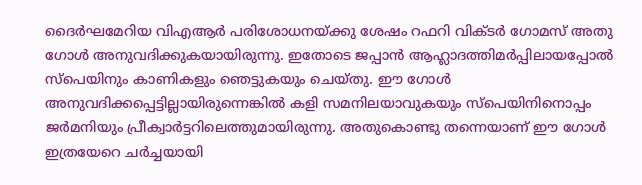ദൈര്‍ഘമേറിയ വിഎആര്‍ പരിശോധനയ്ക്കു ശേഷം റഫറി വിക്ടര്‍ ഗോമസ് അതു ഗോള്‍ അനുവദിക്കുകയായിരുന്നു. ഇതോടെ ജപ്പാന്‍ ആഹ്ലാദത്തിമര്‍പ്പിലായപ്പോല്‍ സ്‌പെയിനും കാണികളും ഞെട്ടുകയും ചെയ്തു. ഈ ഗോള്‍ അനുവദിക്കപ്പെട്ടില്ലായിരുന്നെങ്കില്‍ കളി സമനിലയാവുകയും സ്‌പെയിനിനൊപ്പം ജര്‍മനിയും പ്രീക്വാര്‍ട്ടറിലെത്തുമായിരുന്നു. അതുകൊണ്ടു തന്നെയാണ് ഈ ഗോള്‍ ഇത്രയേറെ ചര്‍ച്ചയായി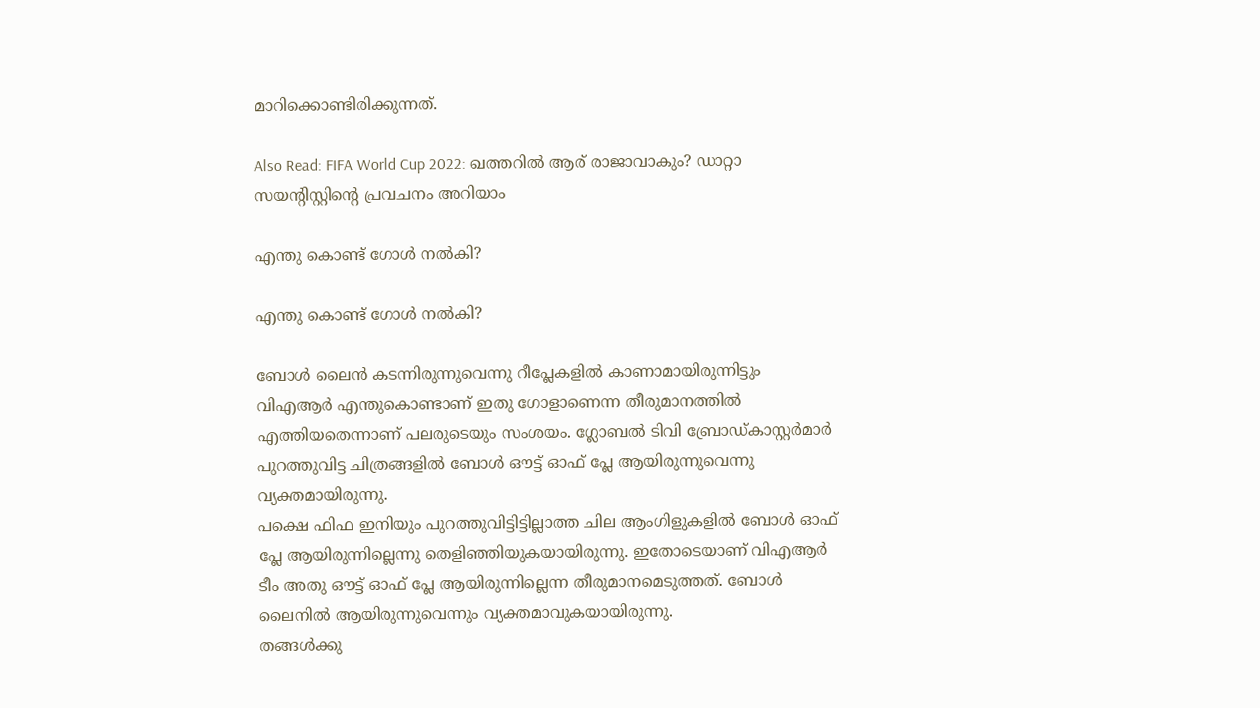മാറിക്കൊണ്ടിരിക്കുന്നത്.

Also Read: FIFA World Cup 2022: ഖത്തറില്‍ ആര് രാജാവാകും? ഡാറ്റാ സയന്റിസ്റ്റിന്റെ പ്രവചനം അറിയാം

എന്തു കൊണ്ട് ഗോള്‍ നല്‍കി?

എന്തു കൊണ്ട് ഗോള്‍ നല്‍കി?

ബോള്‍ ലൈന്‍ കടന്നിരുന്നുവെന്നു റീപ്ലേകളില്‍ കാണാമായിരുന്നിട്ടും വിഎആര്‍ എന്തുകൊണ്ടാണ് ഇതു ഗോളാണെന്ന തീരുമാനത്തില്‍ എത്തിയതെന്നാണ് പലരുടെയും സംശയം. ഗ്ലോബല്‍ ടിവി ബ്രോഡ്കാസ്റ്റര്‍മാര്‍ പുറത്തുവിട്ട ചിത്രങ്ങളില്‍ ബോള്‍ ഔട്ട് ഓഫ് പ്ലേ ആയിരുന്നുവെന്നു വ്യക്തമായിരുന്നു.
പക്ഷെ ഫിഫ ഇനിയും പുറത്തുവിട്ടിട്ടില്ലാത്ത ചില ആംഗിളുകളില്‍ ബോള്‍ ഓഫ് പ്ലേ ആയിരുന്നില്ലെന്നു തെളിഞ്ഞിയുകയായിരുന്നു. ഇതോടെയാണ് വിഎആര്‍ ടീം അതു ഔട്ട് ഓഫ് പ്ലേ ആയിരുന്നില്ലെന്ന തീരുമാനമെടുത്തത്. ബോള്‍ ലൈനില്‍ ആയിരുന്നുവെന്നും വ്യക്തമാവുകയായിരുന്നു.
തങ്ങള്‍ക്കു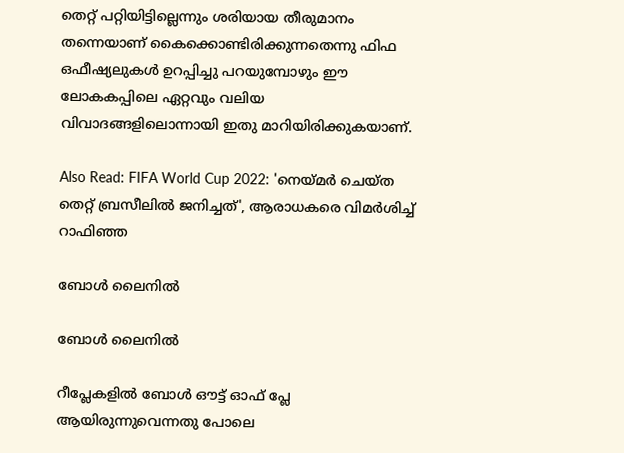തെറ്റ് പറ്റിയിട്ടില്ലെന്നും ശരിയായ തീരുമാനം തന്നെയാണ് കൈക്കൊണ്ടിരിക്കുന്നതെന്നു ഫിഫ ഒഫീഷ്യലുകള്‍ ഉറപ്പിച്ചു പറയുമ്പോഴും ഈ ലോകകപ്പിലെ ഏറ്റവും വലിയ വിവാദങ്ങളിലൊന്നായി ഇതു മാറിയിരിക്കുകയാണ്.

Also Read: FIFA World Cup 2022: 'നെയ്മര്‍ ചെയ്ത തെറ്റ് ബ്രസീലില്‍ ജനിച്ചത്', ആരാധകരെ വിമര്‍ശിച്ച് റാഫിഞ്ഞ

ബോള്‍ ലൈനില്‍

ബോള്‍ ലൈനില്‍

റീപ്ലേകളില്‍ ബോള്‍ ഔട്ട് ഓഫ് പ്ലേ ആയിരുന്നുവെന്നതു പോലെ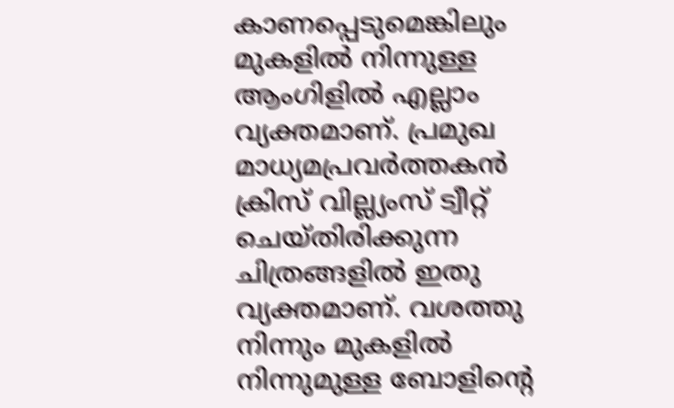കാണപ്പെടുമെങ്കിലും മുകളില്‍ നിന്നുള്ള ആംഗിളില്‍ എല്ലാം വ്യക്തമാണ്. പ്രമുഖ മാധ്യമപ്രവര്‍ത്തകന്‍ ക്രിസ് വില്ല്യംസ് ട്വീറ്റ് ചെയ്തിരിക്കുന്ന ചിത്രങ്ങളില്‍ ഇതു വ്യക്തമാണ്. വശത്തു നിന്നും മുകളില്‍ നിന്നുമുള്ള ബോളിന്റെ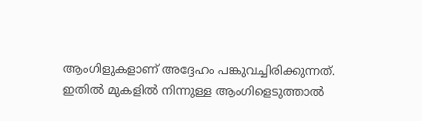ആംഗിളുകളാണ് അദ്ദേഹം പങ്കുവച്ചിരിക്കുന്നത്. ഇതില്‍ മുകളില്‍ നിന്നുള്ള ആംഗിളെടുത്താല്‍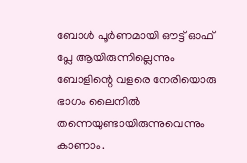ബോള്‍ പൂര്‍ണമായി ഔട്ട് ഓഫ് പ്ലേ ആയിരുന്നില്ലെന്നും ബോളിന്റെ വളരെ നേരിയൊരു ഭാഗം ലൈനില്‍ തന്നെയുണ്ടായിരുന്നുവെന്നും കാണാം.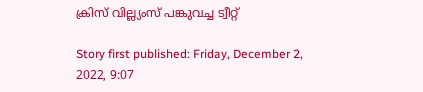ക്രിസ് വില്ല്യംസ് പങ്കുവച്ച ട്വീറ്റ്

Story first published: Friday, December 2, 2022, 9:07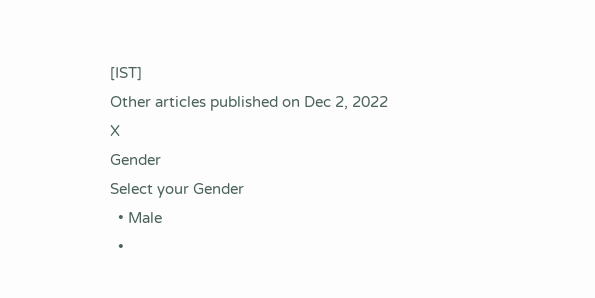[IST]
Other articles published on Dec 2, 2022
X
Gender
Select your Gender
  • Male
  •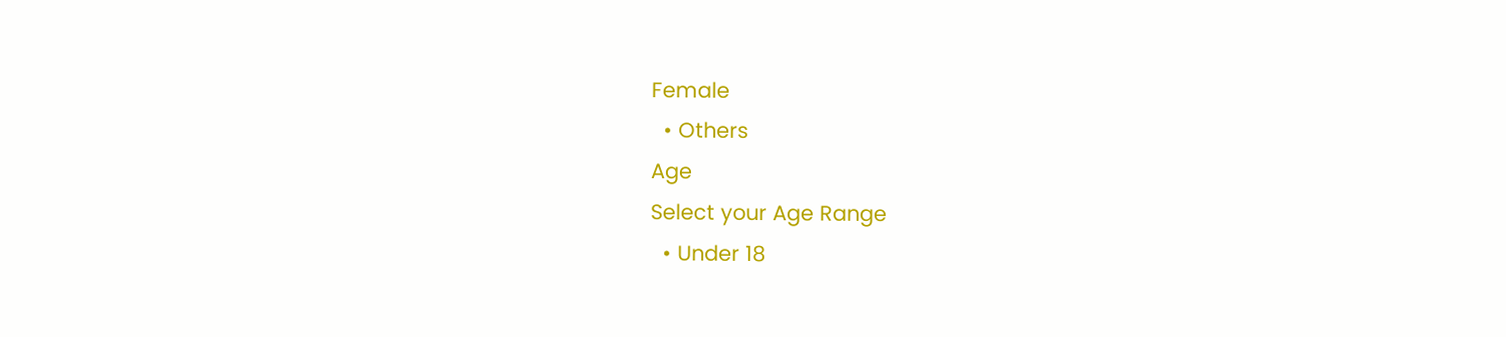Female
  • Others
Age
Select your Age Range
  • Under 18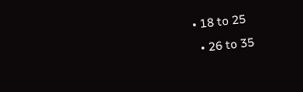• 18 to 25
  • 26 to 35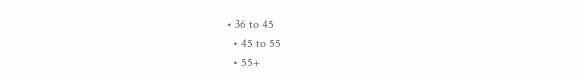• 36 to 45
  • 45 to 55
  • 55+